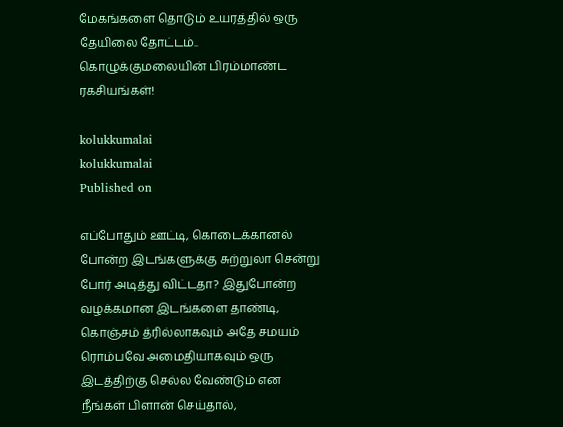மேகங்களை தொடும் உயரத்தில் ஒரு தேயிலை தோட்டம்.. கொழுக்குமலையின் பிரம்மாண்ட ரகசியங்கள்!

kolukkumalai
kolukkumalai
Published on

எப்போதும் ஊட்டி, கொடைக்கானல் போன்ற இடங்களுக்கு சுற்றுலா சென்று போர் அடித்து விட்டதா? இதுபோன்ற வழக்கமான இடங்களை தாண்டி, கொஞ்சம் த்ரில்லாகவும் அதே சமயம் ரொம்பவே அமைதியாகவும் ஒரு இடத்திற்கு செல்ல வேண்டும் என நீங்கள் பிளான் செய்தால்,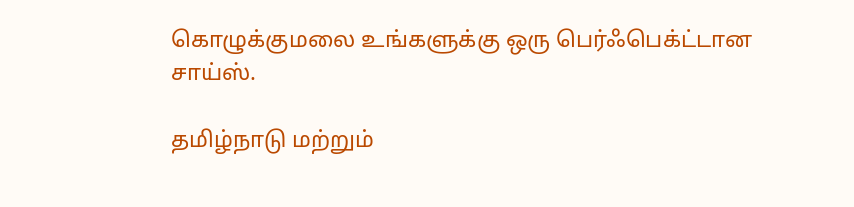கொழுக்குமலை உங்களுக்கு ஒரு பெர்ஃபெக்ட்டான சாய்ஸ்.

தமிழ்நாடு மற்றும்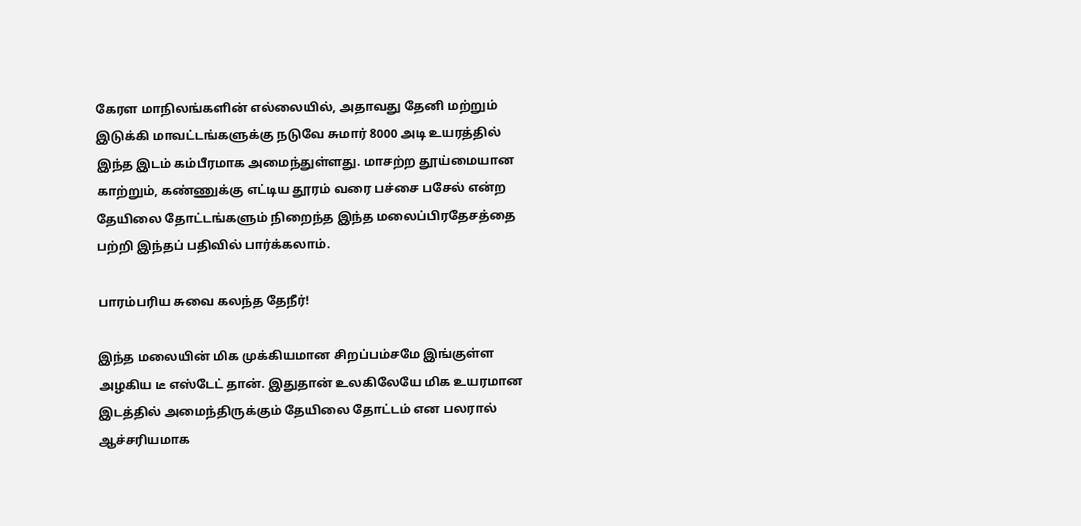கேரள மாநிலங்களின் எல்லையில், அதாவது தேனி மற்றும் இடுக்கி மாவட்டங்களுக்கு நடுவே சுமார் 8000 அடி உயரத்தில் இந்த இடம் கம்பீரமாக அமைந்துள்ளது. மாசற்ற தூய்மையான காற்றும், கண்ணுக்கு எட்டிய தூரம் வரை பச்சை பசேல் என்ற தேயிலை தோட்டங்களும் நிறைந்த இந்த மலைப்பிரதேசத்தை பற்றி இந்தப் பதிவில் பார்க்கலாம்.

பாரம்பரிய சுவை கலந்த தேநீர்!

இந்த மலையின் மிக முக்கியமான சிறப்பம்சமே இங்குள்ள அழகிய டீ எஸ்டேட் தான். இதுதான் உலகிலேயே மிக உயரமான இடத்தில் அமைந்திருக்கும் தேயிலை தோட்டம் என பலரால் ஆச்சரியமாக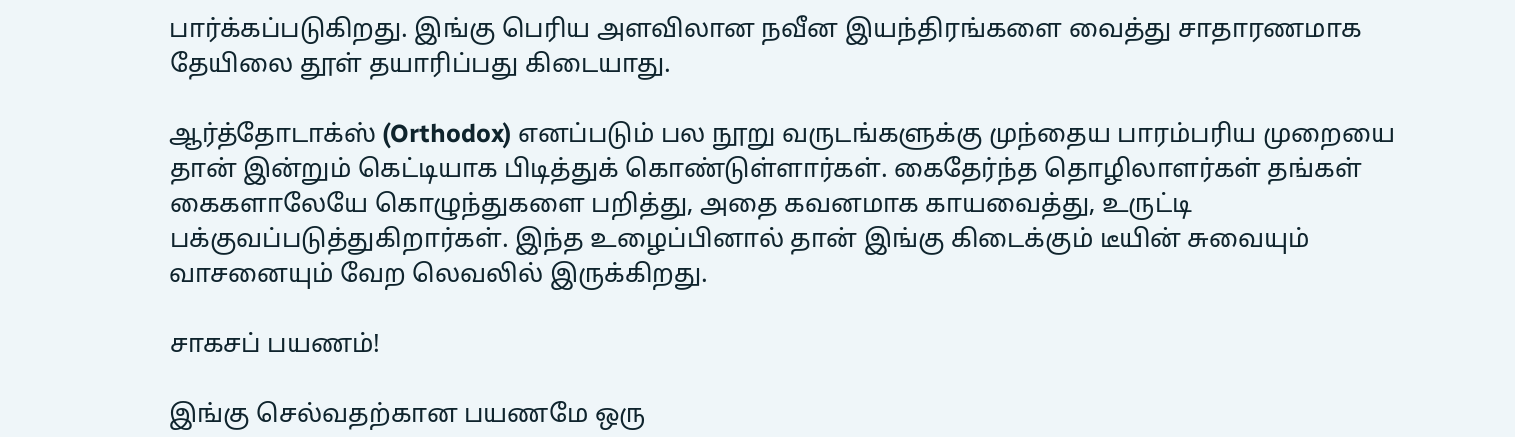பார்க்கப்படுகிறது. இங்கு பெரிய அளவிலான நவீன இயந்திரங்களை வைத்து சாதாரணமாக தேயிலை தூள் தயாரிப்பது கிடையாது.

ஆர்த்தோடாக்ஸ் (Orthodox) எனப்படும் பல நூறு வருடங்களுக்கு முந்தைய பாரம்பரிய முறையை தான் இன்றும் கெட்டியாக பிடித்துக் கொண்டுள்ளார்கள். கைதேர்ந்த தொழிலாளர்கள் தங்கள் கைகளாலேயே கொழுந்துகளை பறித்து, அதை கவனமாக காயவைத்து, உருட்டி பக்குவப்படுத்துகிறார்கள். இந்த உழைப்பினால் தான் இங்கு கிடைக்கும் டீயின் சுவையும் வாசனையும் வேற லெவலில் இருக்கிறது.

சாகசப் பயணம்!

இங்கு செல்வதற்கான பயணமே ஒரு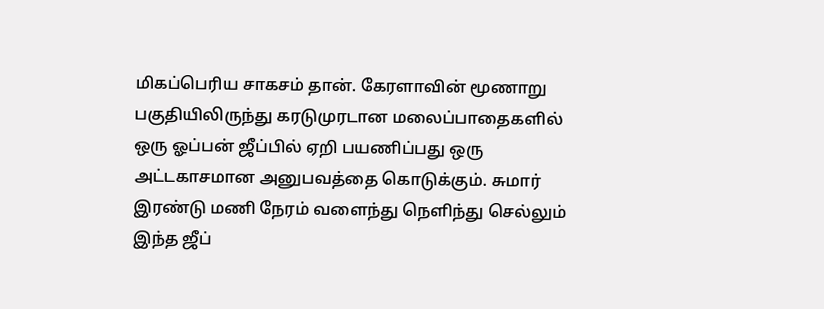மிகப்பெரிய சாகசம் தான். கேரளாவின் மூணாறு பகுதியிலிருந்து கரடுமுரடான மலைப்பாதைகளில் ஒரு ஓப்பன் ஜீப்பில் ஏறி பயணிப்பது ஒரு அட்டகாசமான அனுபவத்தை கொடுக்கும். சுமார் இரண்டு மணி நேரம் வளைந்து நெளிந்து செல்லும் இந்த ஜீப்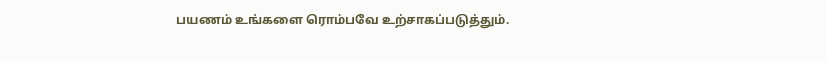பயணம் உங்களை ரொம்பவே உற்சாகப்படுத்தும்.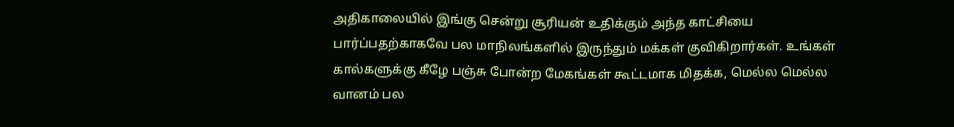அதிகாலையில் இங்கு சென்று சூரியன் உதிக்கும் அந்த காட்சியை பார்ப்பதற்காகவே பல மாநிலங்களில் இருந்தும் மக்கள் குவிகிறார்கள். உங்கள் கால்களுக்கு கீழே பஞ்சு போன்ற மேகங்கள் கூட்டமாக மிதக்க, மெல்ல மெல்ல வானம் பல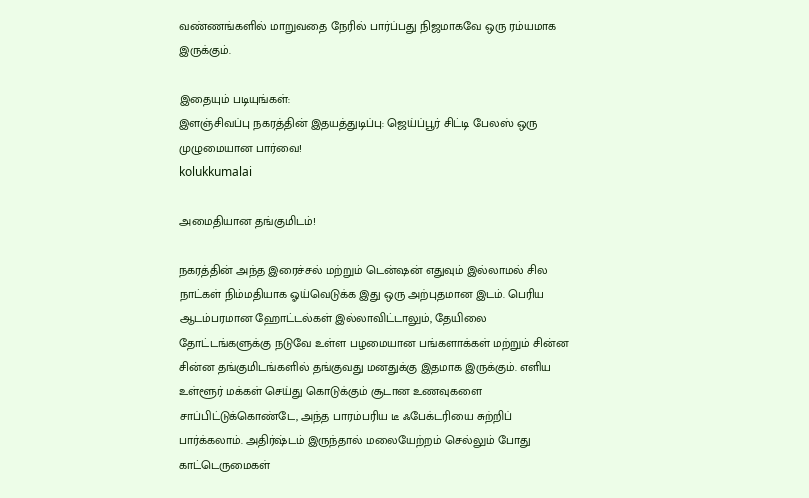வண்ணங்களில் மாறுவதை நேரில் பார்ப்பது நிஜமாகவே ஒரு ரம்யமாக இருக்கும்.

இதையும் படியுங்கள்:
இளஞ்சிவப்பு நகரத்தின் இதயத்துடிப்பு: ஜெய்ப்பூர் சிட்டி பேலஸ் ஒரு முழுமையான பார்வை!
kolukkumalai

அமைதியான தங்குமிடம்!

நகரத்தின் அந்த இரைச்சல் மற்றும் டென்ஷன் எதுவும் இல்லாமல் சில நாட்கள் நிம்மதியாக ஓய்வெடுக்க இது ஒரு அற்புதமான இடம். பெரிய ஆடம்பரமான ஹோட்டல்கள் இல்லாவிட்டாலும், தேயிலை தோட்டங்களுக்கு நடுவே உள்ள பழமையான பங்களாக்கள் மற்றும் சின்ன சின்ன தங்குமிடங்களில் தங்குவது மனதுக்கு இதமாக இருக்கும். எளிய உள்ளூர் மக்கள் செய்து கொடுக்கும் சூடான உணவுகளை சாப்பிட்டுக்கொண்டே, அந்த பாரம்பரிய டீ ஃபேக்டரியை சுற்றிப் பார்க்கலாம். அதிர்ஷ்டம் இருந்தால் மலையேற்றம் செல்லும் போது காட்டெருமைகள்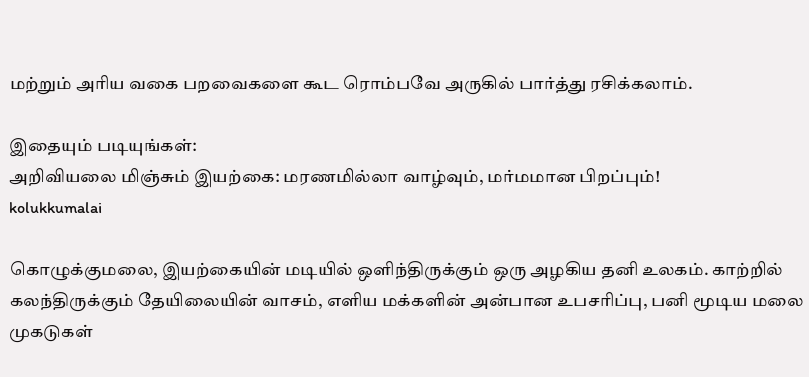மற்றும் அரிய வகை பறவைகளை கூட ரொம்பவே அருகில் பார்த்து ரசிக்கலாம்.

இதையும் படியுங்கள்:
அறிவியலை மிஞ்சும் இயற்கை: மரணமில்லா வாழ்வும், மர்மமான பிறப்பும்!
kolukkumalai

கொழுக்குமலை, இயற்கையின் மடியில் ஒளிந்திருக்கும் ஒரு அழகிய தனி உலகம். காற்றில் கலந்திருக்கும் தேயிலையின் வாசம், எளிய மக்களின் அன்பான உபசரிப்பு, பனி மூடிய மலை முகடுகள்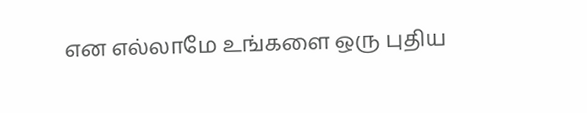என எல்லாமே உங்களை ஒரு புதிய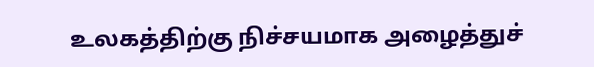உலகத்திற்கு நிச்சயமாக அழைத்துச்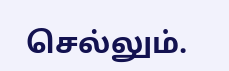செல்லும்.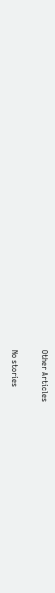Other Articles

No stories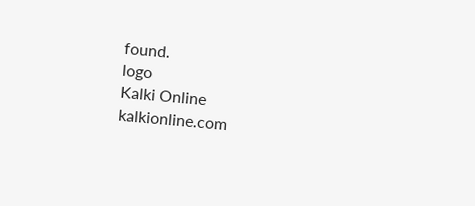found.
logo
Kalki Online
kalkionline.com